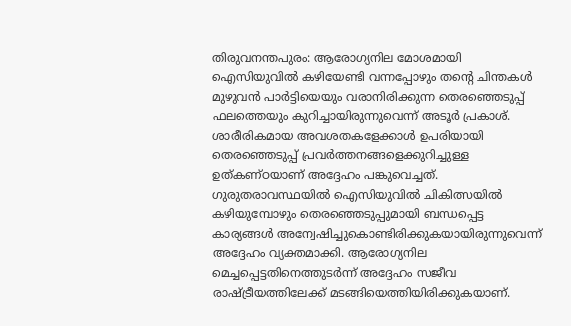തിരുവനന്തപുരം: ആരോഗ്യനില മോശമായി ഐസിയുവിൽ കഴിയേണ്ടി വന്നപ്പോഴും തന്റെ ചിന്തകൾ മുഴുവൻ പാർട്ടിയെയും വരാനിരിക്കുന്ന തെരഞ്ഞെടുപ്പ് ഫലത്തെയും കുറിച്ചായിരുന്നുവെന്ന് അടൂർ പ്രകാശ്. ശാരീരികമായ അവശതകളേക്കാൾ ഉപരിയായി തെരഞ്ഞെടുപ്പ് പ്രവർത്തനങ്ങളെക്കുറിച്ചുള്ള ഉത്കണ്ഠയാണ് അദ്ദേഹം പങ്കുവെച്ചത്.
ഗുരുതരാവസ്ഥയിൽ ഐസിയുവിൽ ചികിത്സയിൽ കഴിയുമ്പോഴും തെരഞ്ഞെടുപ്പുമായി ബന്ധപ്പെട്ട കാര്യങ്ങൾ അന്വേഷിച്ചുകൊണ്ടിരിക്കുകയായിരുന്നുവെന്ന് അദ്ദേഹം വ്യക്തമാക്കി. ആരോഗ്യനില മെച്ചപ്പെട്ടതിനെത്തുടർന്ന് അദ്ദേഹം സജീവ രാഷ്ട്രീയത്തിലേക്ക് മടങ്ങിയെത്തിയിരിക്കുകയാണ്.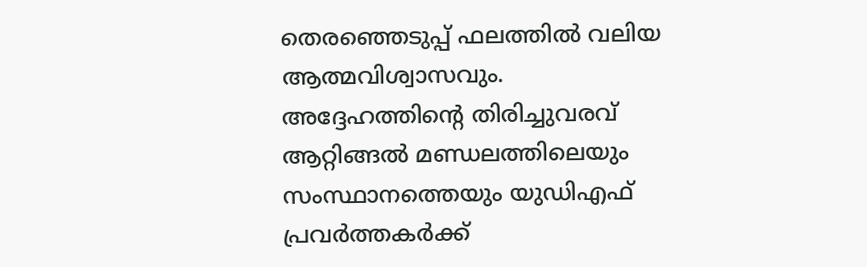തെരഞ്ഞെടുപ്പ് ഫലത്തിൽ വലിയ ആത്മവിശ്വാസവും.
അദ്ദേഹത്തിന്റെ തിരിച്ചുവരവ് ആറ്റിങ്ങൽ മണ്ഡലത്തിലെയും സംസ്ഥാനത്തെയും യുഡിഎഫ് പ്രവർത്തകർക്ക്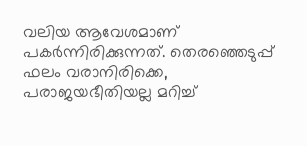വലിയ ആവേശമാണ് പകർന്നിരിക്കുന്നത്. തെരഞ്ഞെടുപ്പ് ഫലം വരാനിരിക്കെ, പരാജയഭീതിയല്ല മറിച്ച്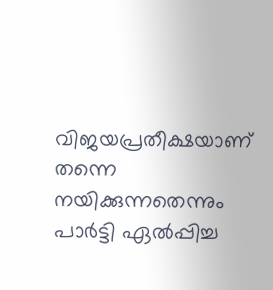വിജയപ്രതീക്ഷയാണ് തന്നെ നയിക്കുന്നതെന്നും പാർട്ടി ഏൽപ്പിച്ച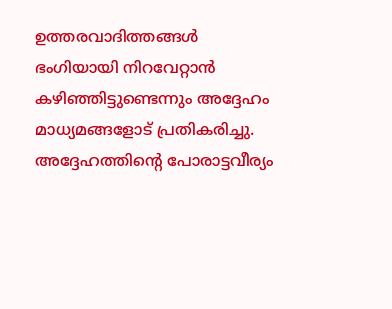ഉത്തരവാദിത്തങ്ങൾ ഭംഗിയായി നിറവേറ്റാൻ കഴിഞ്ഞിട്ടുണ്ടെന്നും അദ്ദേഹം മാധ്യമങ്ങളോട് പ്രതികരിച്ചു. അദ്ദേഹത്തിന്റെ പോരാട്ടവീര്യം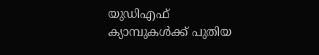യുഡിഎഫ് ക്യാമ്പുകൾക്ക് പുതിയ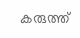കരുത്ത്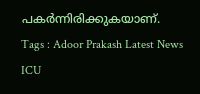പകർന്നിരിക്കുകയാണ്.
Tags : Adoor Prakash Latest News ICU